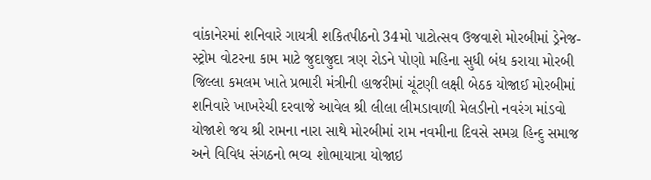વાંકાનેરમાં શનિવારે ગાયત્રી શકિતપીઠનો 34મો પાટોત્સવ ઉજવાશે મોરબીમાં ડ્રેનેજ-સ્ટ્રોમ વોટરના કામ માટે જુદાજુદા ત્રણ રોડને પોણો મહિના સુધી બંધ કરાયા મોરબી જિલ્લા કમલમ ખાતે પ્રભારી મંત્રીની હાજરીમાં ચૂંટણી લક્ષી બેઠક યોજાઈ મોરબીમાં શનિવારે ખાખરેચી દરવાજે આવેલ શ્રી લીલા લીમડાવાળી મેલડીનો નવરંગ માંડવો યોજાશે જય શ્રી રામના નારા સાથે મોરબીમાં રામ નવમીના દિવસે સમગ્ર હિન્દુ સમાજ અને વિવિધ સંગઠનો ભવ્ય શોભાયાત્રા યોજાઇ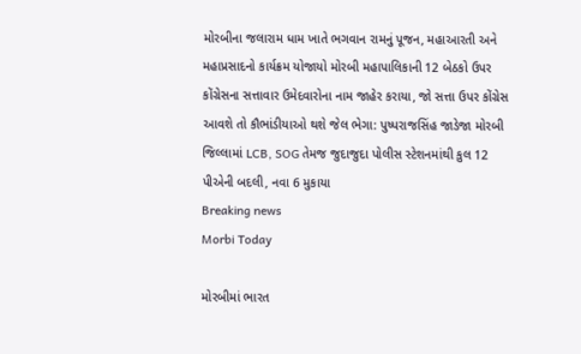મોરબીના જલારામ ધામ ખાતે ભગવાન રામનું પૂજન, મહાઆરતી અને મહાપ્રસાદનો કાર્યક્રમ યોજાયો મોરબી મહાપાલિકાની 12 બેઠકો ઉપર કોંગ્રેસના સત્તાવાર ઉમેદવારોના નામ જાહેર કરાયા, જો સત્તા ઉપર કોંગ્રેસ આવશે તો કૌભાંડીયાઓ થશે જેલ ભેગા: પુષ્પરાજસિંહ જાડેજા મોરબી જિલ્લામાં LCB, SOG તેમજ જુદાજુદા પોલીસ સ્ટેશનમાંથી કુલ 12 પીએની બદલી, નવા 6 મુકાયા
Breaking news
Morbi Today

મોરબીમાં ભારત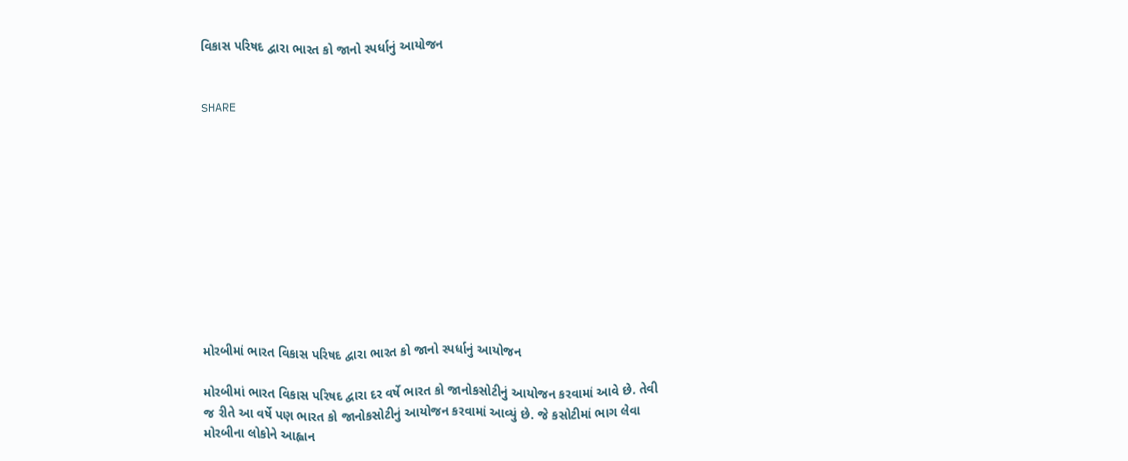વિકાસ પરિષદ દ્વારા ભારત કો જાનો સ્પર્ધાનું આયોજન


SHARE











મોરબીમાં ભારત વિકાસ પરિષદ દ્વારા ભારત કો જાનો સ્પર્ધાનું આયોજન

મોરબીમાં ભારત વિકાસ પરિષદ દ્વારા દર વર્ષે ભારત કો જાનોકસોટીનું આયોજન કરવામાં આવે છે. તેવી જ રીતે આ વર્ષે પણ ભારત કો જાનોકસોટીનું આયોજન કરવામાં આવ્યું છે. જે કસોટીમાં ભાગ લેવા મોરબીના લોકોને આહ્વાન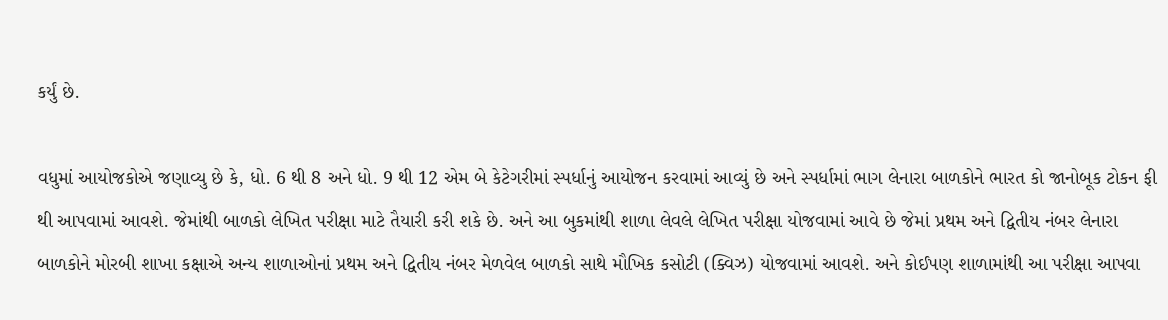કર્યું છે.

વધુમાં આયોજકોએ જણાવ્યુ છે કે, ધો. 6 થી 8 અને ધો. 9 થી 12 એમ બે કેટેગરીમાં સ્પર્ધાનું આયોજન કરવામાં આવ્યું છે અને સ્પર્ધામાં ભાગ લેનારા બાળકોને ભારત કો જાનોબૂક ટોકન ફી થી આપવામાં આવશે. જેમાંથી બાળકો લેખિત પરીક્ષા માટે તૈયારી કરી શકે છે. અને આ બુકમાંથી શાળા લેવલે લેખિત પરીક્ષા યોજવામાં આવે છે જેમાં પ્રથમ અને દ્વિતીય નંબર લેનારા બાળકોને મોરબી શાખા કક્ષાએ અન્ય શાળાઓનાં પ્રથમ અને દ્વિતીય નંબર મેળવેલ બાળકો સાથે મૌખિક કસોટી (ક્વિઝ) યોજવામાં આવશે. અને કોઈપણ શાળામાંથી આ પરીક્ષા આપવા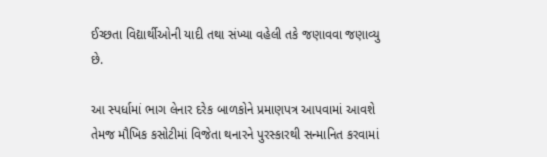ઈચ્છતા વિદ્યાર્થીઓની યાદી તથા સંખ્યા વહેલી તકે જણાવવા જણાવ્યુ છે.

આ સ્પર્ધામાં ભાગ લેનાર દરેક બાળકોને પ્રમાણપત્ર આપવામાં આવશે તેમજ મૌખિક કસોટીમાં વિજેતા થનારને પુરસ્કારથી સન્માનિત કરવામાં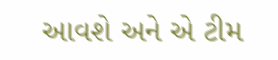આવશે અને એ ટીમ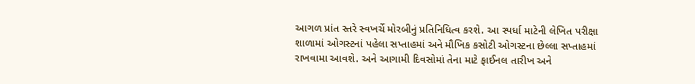આગળ પ્રાંત સ્તરે સ્વખર્ચે મોરબીનું પ્રતિનિધિત્વ કરશે. આ સ્પર્ધા માટેની લેખિત પરીક્ષા શાળામાં ઓગસ્ટનાં પહેલા સપ્તાહમાં અને મૌખિક કસોટી ઓગસ્ટના છેલ્લા સપ્તાહમાં રાખવામા આવશે. અને આગામી દિવસોમાં તેના માટે ફાઈનલ તારીખ અને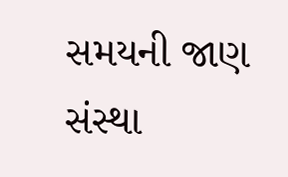સમયની જાણ સંસ્થા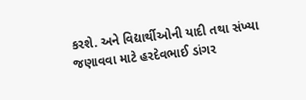કરશે. અને વિદ્યાર્થીઓની યાદી તથા સંખ્યા જણાવવા માટે હરદેવભાઈ ડાંગર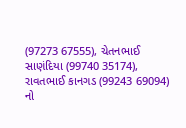(97273 67555), ચેતનભાઈ સાણંદિયા (99740 35174), રાવતભાઈ કાનગડ (99243 69094) નો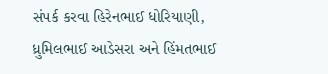સંપર્ક કરવા હિરેનભાઈ ધોરિયાણી, ધ્રુમિલભાઈ આડેસરા અને હિંમતભાઈ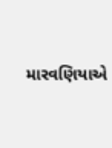મારવણિયાએ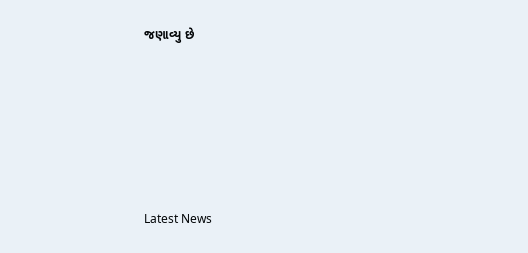જણાવ્યુ છે






Latest News